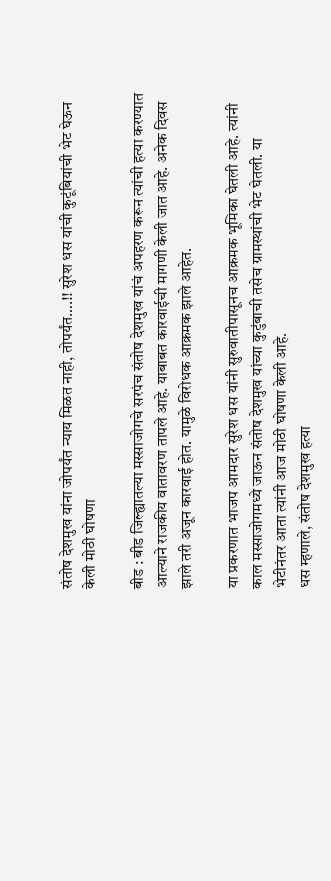संतोष देशमुख यांना जोपर्यंत न्याय मिळत नाही, तोपर्यंत….!! सुरेश धस यांची कुटूंबियांची भेट घेऊन केली मोठी घोषणा

बीड : बीड जिल्ह्यातल्या मस्साजोगचे सरपंच संतोष देशमुख यांचं अपहरण करून त्यांची हत्या करण्यात आल्याने राजकीय वातावरण तापले आहे. याबाबत कारवाईची मागणी केली जात आहे. अनेक दिवस झाले तरी अजून कारवाई होत. यामुळे विरोधक आक्रमक झाले आहेत.

या प्रकरणात भाजप आमदार सुरेश धस यांनी सुरुवातीपासूनच आक्रमक भूमिका घेतली आहे. त्यांनी काल मस्साजोगमध्ये जाऊन संतोष देशमुख यांच्या कुटुंबाची तसेच ग्रामस्थांची भेट घेतली. या भेटीनंतर आता त्यांनी आज मोठी घोषणा केली आहे.
धस म्हणाले, संतोष देशमुख हत्या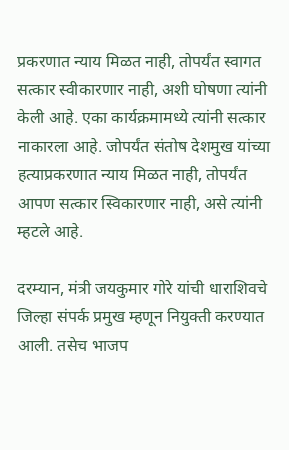प्रकरणात न्याय मिळत नाही, तोपर्यंत स्वागत सत्कार स्वीकारणार नाही, अशी घोषणा त्यांनी केली आहे. एका कार्यक्रमामध्ये त्यांनी सत्कार नाकारला आहे. जोपर्यंत संतोष देशमुख यांच्या हत्याप्रकरणात न्याय मिळत नाही, तोपर्यंत आपण सत्कार स्विकारणार नाही, असे त्यांनी म्हटले आहे.

दरम्यान, मंत्री जयकुमार गोरे यांची धाराशिवचे जिल्हा संपर्क प्रमुख म्हणून नियुक्ती करण्यात आली. तसेच भाजप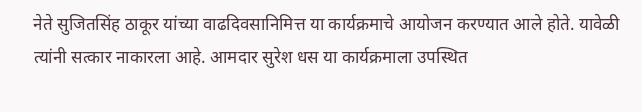नेते सुजितसिंह ठाकूर यांच्या वाढदिवसानिमित्त या कार्यक्रमाचे आयोजन करण्यात आले होते. यावेळी त्यांनी सत्कार नाकारला आहे. आमदार सुरेश धस या कार्यक्रमाला उपस्थित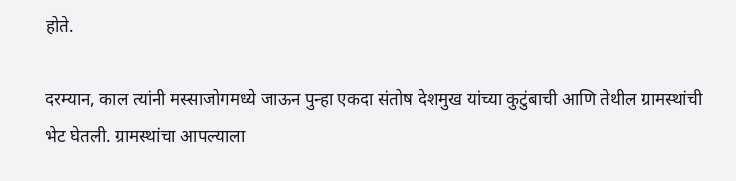होते.

दरम्यान, काल त्यांनी मस्साजोगमध्ये जाऊन पुन्हा एकदा संतोष देशमुख यांच्या कुटुंबाची आणि तेथील ग्रामस्थांची भेट घेतली. ग्रामस्थांचा आपल्याला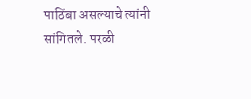पाठिंबा असल्याचे त्यांनी सांगितले. परळी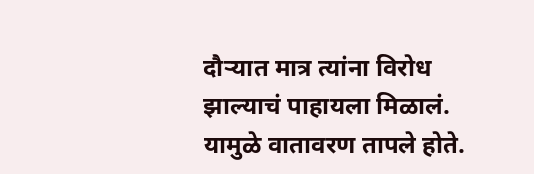दौऱ्यात मात्र त्यांना विरोध झाल्याचं पाहायला मिळालं. यामुळे वातावरण तापले होते.